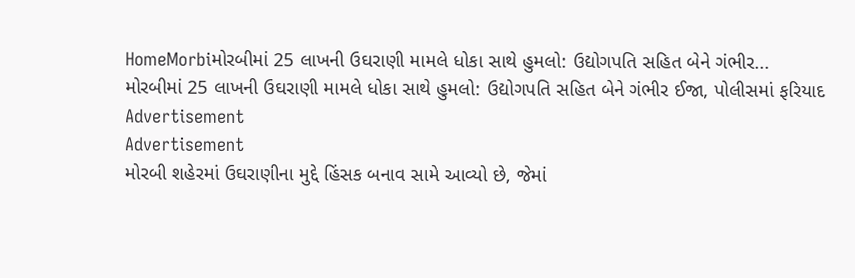HomeMorbiમોરબીમાં 25 લાખની ઉઘરાણી મામલે ધોકા સાથે હુમલો: ઉદ્યોગપતિ સહિત બેને ગંભીર...
મોરબીમાં 25 લાખની ઉઘરાણી મામલે ધોકા સાથે હુમલો: ઉદ્યોગપતિ સહિત બેને ગંભીર ઈજા, પોલીસમાં ફરિયાદ
Advertisement
Advertisement
મોરબી શહેરમાં ઉઘરાણીના મુદ્દે હિંસક બનાવ સામે આવ્યો છે, જેમાં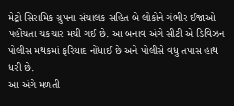મેટ્રો સિરામિક ગ્રુપના સંચાલક સહિત બે લોકોને ગંભીર ઈજાઓ પહોંચતા ચકચાર મચી ગઈ છે. આ બનાવ અંગે સીટી એ ડિવિઝન પોલીસ મથકમાં ફરિયાદ નોંધાઈ છે અને પોલીસે વધુ તપાસ હાથ ધરી છે.
આ અંગે મળતી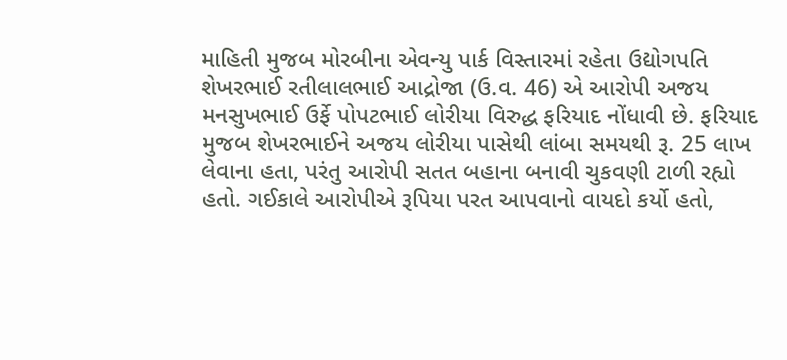માહિતી મુજબ મોરબીના એવન્યુ પાર્ક વિસ્તારમાં રહેતા ઉદ્યોગપતિ શેખરભાઈ રતીલાલભાઈ આદ્રોજા (ઉ.વ. 46) એ આરોપી અજય મનસુખભાઈ ઉર્ફે પોપટભાઈ લોરીયા વિરુદ્ધ ફરિયાદ નોંધાવી છે. ફરિયાદ મુજબ શેખરભાઈને અજય લોરીયા પાસેથી લાંબા સમયથી રૂ. 25 લાખ લેવાના હતા, પરંતુ આરોપી સતત બહાના બનાવી ચુકવણી ટાળી રહ્યો હતો. ગઈકાલે આરોપીએ રૂપિયા પરત આપવાનો વાયદો કર્યો હતો,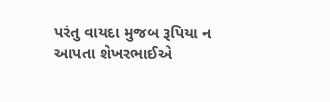પરંતુ વાયદા મુજબ રૂપિયા ન આપતા શેખરભાઈએ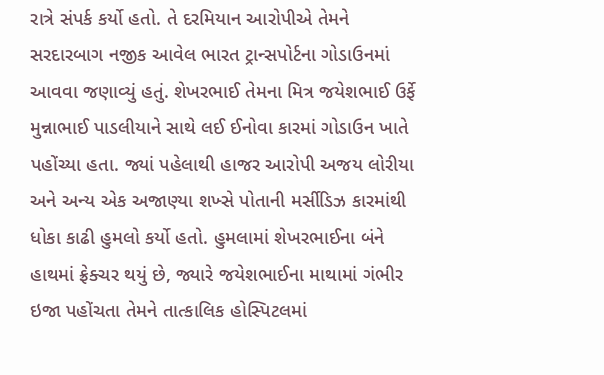રાત્રે સંપર્ક કર્યો હતો. તે દરમિયાન આરોપીએ તેમને સરદારબાગ નજીક આવેલ ભારત ટ્રાન્સપોર્ટના ગોડાઉનમાં આવવા જણાવ્યું હતું. શેખરભાઈ તેમના મિત્ર જયેશભાઈ ઉર્ફે મુન્નાભાઈ પાડલીયાને સાથે લઈ ઈનોવા કારમાં ગોડાઉન ખાતે પહોંચ્યા હતા. જ્યાં પહેલાથી હાજર આરોપી અજય લોરીયા અને અન્ય એક અજાણ્યા શખ્સે પોતાની મર્સીડિઝ કારમાંથી ધોકા કાઢી હુમલો કર્યો હતો. હુમલામાં શેખરભાઈના બંને હાથમાં ફ્રેક્ચર થયું છે, જ્યારે જયેશભાઈના માથામાં ગંભીર ઇજા પહોંચતા તેમને તાત્કાલિક હોસ્પિટલમાં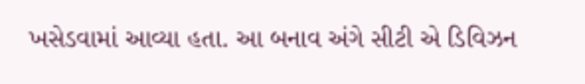ખસેડવામાં આવ્યા હતા. આ બનાવ અંગે સીટી એ ડિવિઝન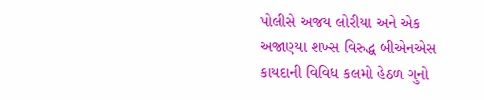પોલીસે અજય લોરીયા અને એક અજાણ્યા શખ્સ વિરુદ્ધ બીએનએસ કાયદાની વિવિધ કલમો હેઠળ ગુનો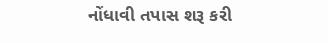નોંધાવી તપાસ શરૂ કરી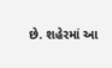છે. શહેરમાં આ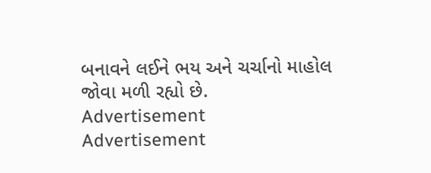બનાવને લઈને ભય અને ચર્ચાનો માહોલ જોવા મળી રહ્યો છે.
Advertisement
Advertisement